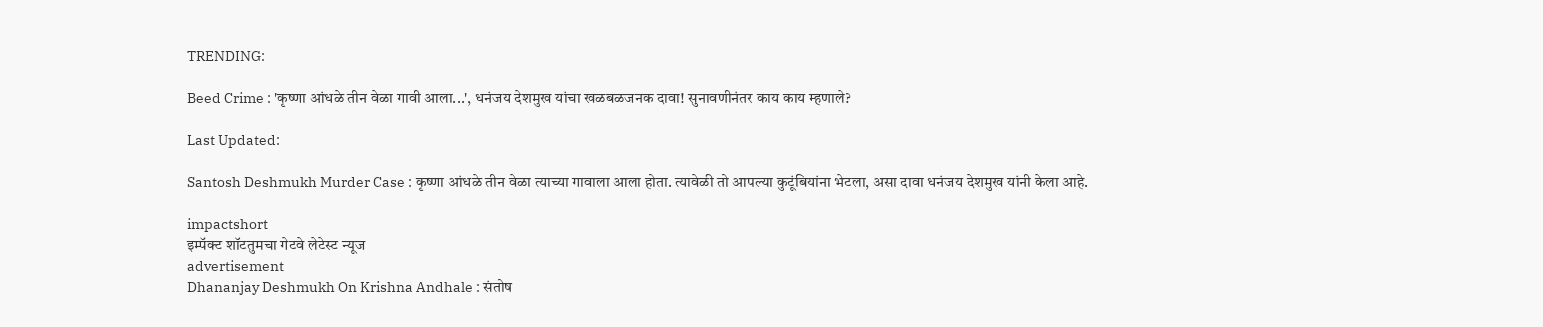TRENDING:

Beed Crime : 'कृष्णा आंधळे तीन वेळा गावी आला...', धनंजय देशमुख यांचा खळबळजनक दावा! सुनावणीनंतर काय काय म्हणाले?

Last Updated:

Santosh Deshmukh Murder Case : कृष्णा आंधळे तीन वेळा त्याच्या गावाला आला होता. त्यावेळी तो आपल्या कुटूंबियांना भेटला, असा दावा धनंजय देशमुख यांनी केला आहे.

impactshort
इम्पॅक्ट शॉटतुमचा गेटवे लेटेस्ट न्यूज
advertisement
Dhananjay Deshmukh On Krishna Andhale : संतोष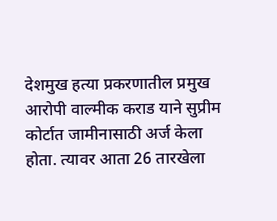देशमुख हत्या प्रकरणातील प्रमुख आरोपी वाल्मीक कराड याने सुप्रीम कोर्टात जामीनासाठी अर्ज केला होता. त्यावर आता 26 तारखेला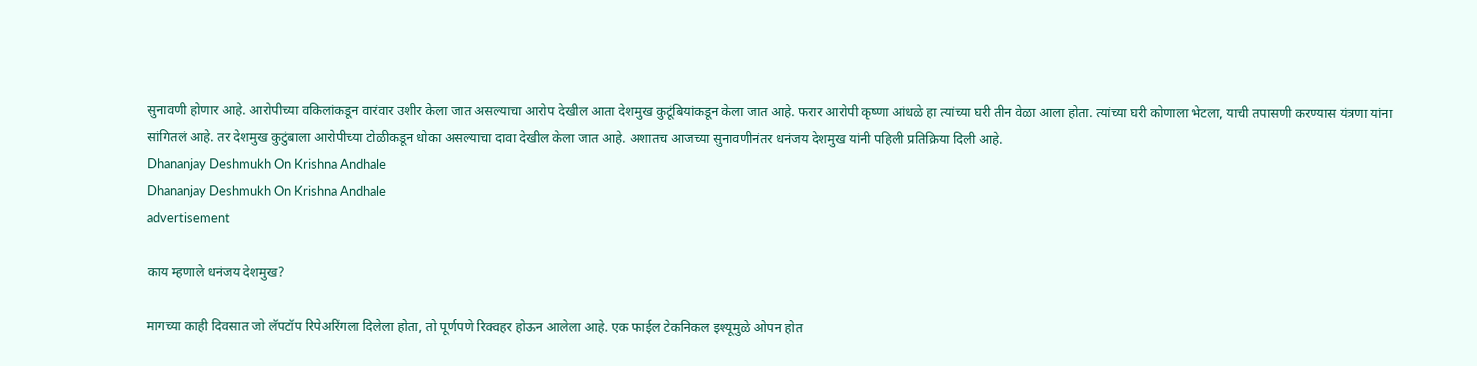सुनावणी होणार आहे. आरोपीच्या वकिलांकडून वारंवार उशीर केला जात असल्याचा आरोप देखील आता देशमुख कुटूंबियांकडून केला जात आहे. फरार आरोपी कृष्णा आंधळे हा त्यांच्या घरी तीन वेळा आला होता. त्यांच्या घरी कोणाला भेटला, याची तपासणी करण्यास यंत्रणा यांना सांगितलं आहे. तर देशमुख कुटुंबाला आरोपीच्या टोळीकडून धोका असल्याचा दावा देखील केला जात आहे. अशातच आजच्या सुनावणीनंतर धनंजय देशमुख यांनी पहिली प्रतिक्रिया दिली आहे.
Dhananjay Deshmukh On Krishna Andhale
Dhananjay Deshmukh On Krishna Andhale
advertisement

काय म्हणाले धनंजय देशमुख?

मागच्या काही दिवसात जो लॅपटॉप रिपेअरिंगला दिलेला होता, तो पूर्णपणे रिक्वहर होऊन आलेला आहे. एक फाईल टेकनिकल इश्यूमुळे ओपन होत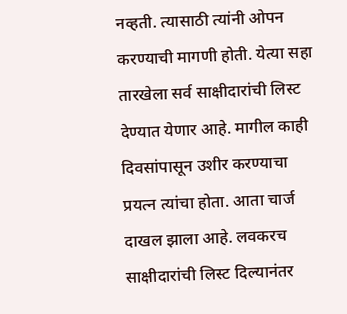नव्हती. त्यासाठी त्यांनी ओपन करण्याची मागणी होती. येत्या सहा तारखेला सर्व साक्षीदारांची लिस्ट देण्यात येणार आहे. मागील काही दिवसांपासून उशीर करण्याचा प्रयत्न त्यांचा होता. आता चार्ज दाखल झाला आहे. लवकरच साक्षीदारांची लिस्ट दिल्यानंतर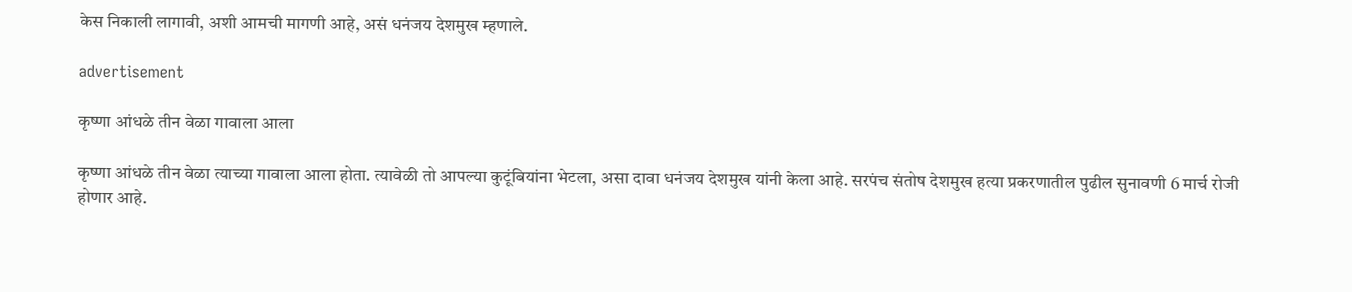केस निकाली लागावी, अशी आमची मागणी आहे, असं धनंजय देशमुख म्हणाले.

advertisement

कृष्णा आंधळे तीन वेळा गावाला आला

कृष्णा आंधळे तीन वेळा त्याच्या गावाला आला होता. त्यावेळी तो आपल्या कुटूंबियांना भेटला, असा दावा धनंजय देशमुख यांनी केला आहे. सरपंच संतोष देशमुख हत्या प्रकरणातील पुढील सुनावणी 6 मार्च रोजी होणार आहे.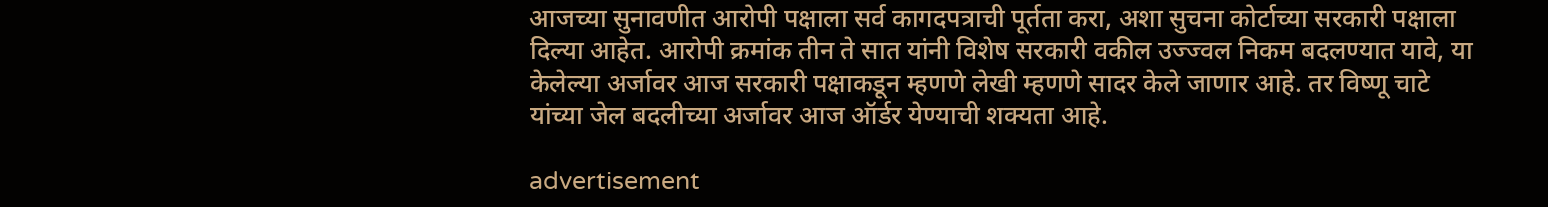आजच्या सुनावणीत आरोपी पक्षाला सर्व कागदपत्राची पूर्तता करा, अशा सुचना कोर्टाच्या सरकारी पक्षाला दिल्या आहेत. आरोपी क्रमांक तीन ते सात यांनी विशेष सरकारी वकील उज्ज्वल निकम बदलण्यात यावे, या केलेल्या अर्जावर आज सरकारी पक्षाकडून म्हणणे लेखी म्हणणे सादर केले जाणार आहे. तर विष्णू चाटे यांच्या जेल बदलीच्या अर्जावर आज ऑर्डर येण्याची शक्यता आहे.

advertisement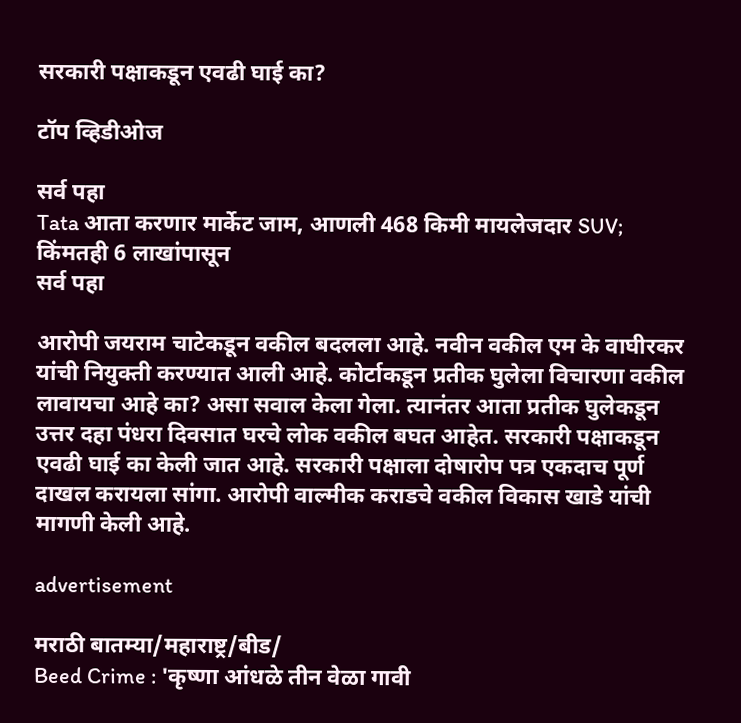सरकारी पक्षाकडून एवढी घाई का?

टॉप व्हिडीओज

सर्व पहा
Tata आता करणार मार्केट जाम, आणली 468 किमी मायलेजदार SUV; किंमतही 6 लाखांपासून
सर्व पहा

आरोपी जयराम चाटेकडून वकील बदलला आहे. नवीन वकील एम के वाघीरकर यांची नियुक्ती करण्यात आली आहे. कोर्टाकडून प्रतीक घुलेला विचारणा वकील लावायचा आहे का? असा सवाल केला गेला. त्यानंतर आता प्रतीक घुलेकडून उत्तर दहा पंधरा दिवसात घरचे लोक वकील बघत आहेत. सरकारी पक्षाकडून एवढी घाई का केली जात आहे. सरकारी पक्षाला दोषारोप पत्र एकदाच पूर्ण दाखल करायला सांगा. आरोपी वाल्मीक कराडचे वकील विकास खाडे यांची मागणी केली आहे.

advertisement

मराठी बातम्या/महाराष्ट्र/बीड/
Beed Crime : 'कृष्णा आंधळे तीन वेळा गावी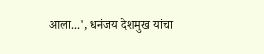आला...', धनंजय देशमुख यांचा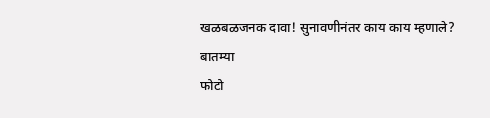खळबळजनक दावा! सुनावणीनंतर काय काय म्हणाले?
बातम्या
फोटो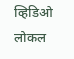व्हिडिओ
लोकल